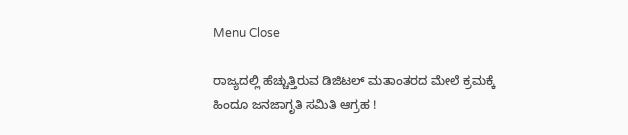Menu Close

ರಾಜ್ಯದಲ್ಲಿ ಹೆಚ್ಚುತ್ತಿರುವ ಡಿಜಿಟಲ್ ಮತಾಂತರದ ಮೇಲೆ ಕ್ರಮಕ್ಕೆ ಹಿಂದೂ ಜನಜಾಗೃತಿ ಸಮಿತಿ ಆಗ್ರಹ !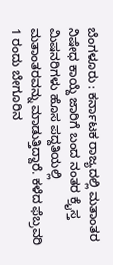ಬೆಂಗಳೂರು : ಕರ್ನಾಟಕ ರಾಜ್ಯದಲ್ಲಿ ಮತಾಂತರ ನಿಷೇಧ ಕಾಯ್ದೆ ಜಾರಿಗೆ ಬಂದ ನಂತರ ಕ್ರೈಸ್ತ ಮಿಷನರಿಗಳು ಹೊಸ ಪದ್ದತಿಯಲ್ಲಿ ಮತಾಂತರವನ್ನು ಮಾಡುತ್ತಿದ್ದಾರೆ. ಕಳೆದ ಫೆಬ್ರವರಿ 1 ರಂದು ಬೇಗೂರಿನ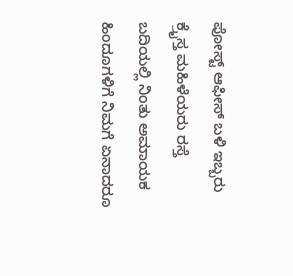ಪೋಸ್ಟ್ ಆಫೀಸ್ ಬಳಿ ಇಬ್ಬರು ಕ್ರೈಸ್ತ ಮಹಿಳೆಯರು ರಸ್ತೆ ಬದಿಯಲ್ಲಿ ನಿಂತು ಅಮಾಯಕ ಹಿಂದೂಗಳಿಗೆ ನಿಮಗೆ ಏನಾದರೂ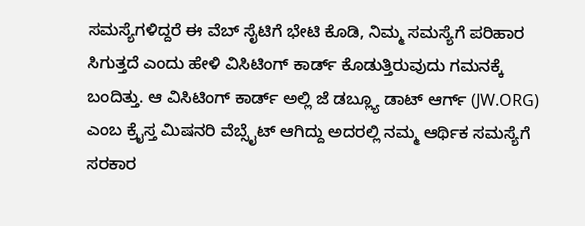ಸಮಸ್ಯೆಗಳಿದ್ದರೆ ಈ ವೆಬ್ ಸೈಟಿಗೆ ಭೇಟಿ ಕೊಡಿ, ನಿಮ್ಮ ಸಮಸ್ಯೆಗೆ ಪರಿಹಾರ ಸಿಗುತ್ತದೆ ಎಂದು ಹೇಳಿ ವಿಸಿಟಿಂಗ್ ಕಾರ್ಡ್ ಕೊಡುತ್ತಿರುವುದು ಗಮನಕ್ಕೆ ಬಂದಿತ್ತು. ಆ ವಿಸಿಟಿಂಗ್ ಕಾರ್ಡ್ ಅಲ್ಲಿ ಜೆ ಡಬ್ಲ್ಯೂ ಡಾಟ್ ಆರ್ಗ್ (JW.ORG) ಎಂಬ ಕ್ರೈಸ್ತ ಮಿಷನರಿ ವೆಬ್ಸೈಟ್ ಆಗಿದ್ದು ಅದರಲ್ಲಿ ನಮ್ಮ ಆರ್ಥಿಕ ಸಮಸ್ಯೆಗೆ ಸರಕಾರ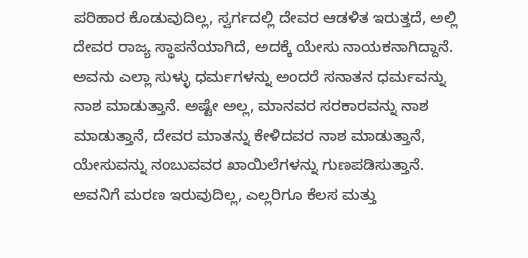ಪರಿಹಾರ ಕೊಡುವುದಿಲ್ಲ, ಸ್ವರ್ಗದಲ್ಲಿ ದೇವರ ಆಡಳಿತ ಇರುತ್ತದೆ, ಅಲ್ಲಿ ದೇವರ ರಾಜ್ಯ ಸ್ಥಾಪನೆಯಾಗಿದೆ, ಅದಕ್ಕೆ ಯೇಸು ನಾಯಕನಾಗಿದ್ದಾನೆ. ಅವನು ಎಲ್ಲಾ ಸುಳ್ಳು ಧರ್ಮಗಳನ್ನು ಅಂದರೆ ಸನಾತನ ಧರ್ಮವನ್ನು ನಾಶ ಮಾಡುತ್ತಾನೆ. ಅಷ್ಟೇ ಅಲ್ಲ, ಮಾನವರ ಸರಕಾರವನ್ನು ನಾಶ ಮಾಡುತ್ತಾನೆ, ದೇವರ ಮಾತನ್ನು ಕೇಳಿದವರ ನಾಶ ಮಾಡುತ್ತಾನೆ, ಯೇಸುವನ್ನು ನಂಬುವವರ ಖಾಯಿಲೆಗಳನ್ನು ಗುಣಪಡಿಸುತ್ತಾನೆ. ಅವನಿಗೆ ಮರಣ ಇರುವುದಿಲ್ಲ, ಎಲ್ಲರಿಗೂ ಕೆಲಸ ಮತ್ತು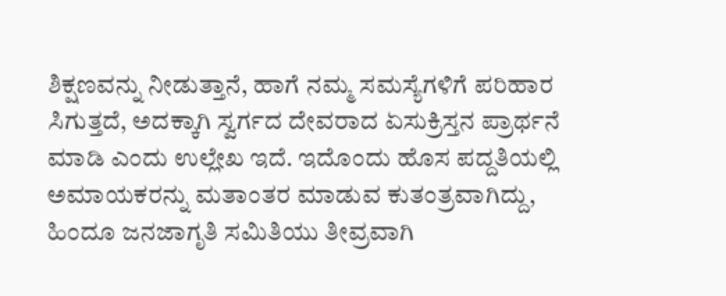ಶಿಕ್ಷಣವನ್ನು ನೀಡುತ್ತಾನೆ, ಹಾಗೆ ನಮ್ಮ ಸಮಸ್ಯೆಗಳಿಗೆ ಪರಿಹಾರ ಸಿಗುತ್ತದೆ, ಅದಕ್ಕಾಗಿ ಸ್ವರ್ಗದ ದೇವರಾದ ಏಸುಕ್ರಿಸ್ತನ ಪ್ರಾರ್ಥನೆ ಮಾಡಿ ಎಂದು ಉಲ್ಲೇಖ ಇದೆ. ಇದೊಂದು ಹೊಸ ಪದ್ದತಿಯಲ್ಲಿ ಅಮಾಯಕರನ್ನು ಮತಾಂತರ ಮಾಡುವ ಕುತಂತ್ರವಾಗಿದ್ದು, ಹಿಂದೂ ಜನಜಾಗೃತಿ ಸಮಿತಿಯು ತೀವ್ರವಾಗಿ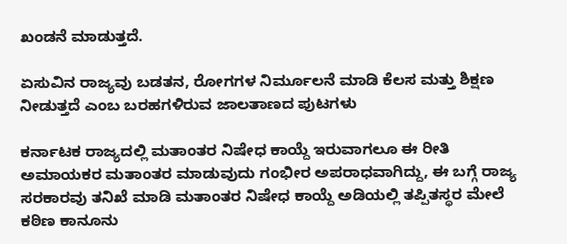ಖಂಡನೆ ಮಾಡುತ್ತದೆ.

ಏಸುವಿನ ರಾಜ್ಯವು ಬಡತನ, ರೋಗಗಳ ನಿರ್ಮೂಲನೆ ಮಾಡಿ ಕೆಲಸ ಮತ್ತು ಶಿಕ್ಷಣ ನೀಡುತ್ತದೆ ಎಂಬ ಬರಹಗಳಿರುವ ಜಾಲತಾಣದ ಪುಟಗಳು

ಕರ್ನಾಟಕ ರಾಜ್ಯದಲ್ಲಿ ಮತಾಂತರ ನಿಷೇಧ ಕಾಯ್ದೆ ಇರುವಾಗಲೂ ಈ ರೀತಿ ಅಮಾಯಕರ ಮತಾಂತರ ಮಾಡುವುದು ಗಂಭೀರ ಅಪರಾಧವಾಗಿದ್ದು, ಈ ಬಗ್ಗೆ ರಾಜ್ಯ ಸರಕಾರವು ತನಿಖೆ ಮಾಡಿ ಮತಾಂತರ ನಿಷೇಧ ಕಾಯ್ದೆ ಅಡಿಯಲ್ಲಿ ತಪ್ಪಿತಸ್ಥರ ಮೇಲೆ ಕಠಿಣ ಕಾನೂನು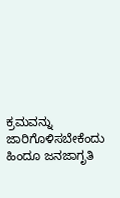ಕ್ರಮವನ್ನು ಜಾರಿಗೊಳಿಸಬೇಕೆಂದು ಹಿಂದೂ ಜನಜಾಗೃತಿ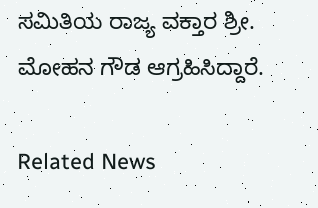ಸಮಿತಿಯ ರಾಜ್ಯ ವಕ್ತಾರ ಶ್ರೀ. ಮೋಹನ ಗೌಡ ಆಗ್ರಹಿಸಿದ್ದಾರೆ.

Related News